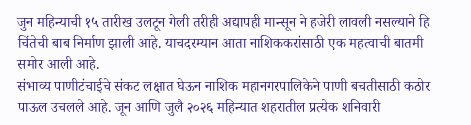जुन महिन्याची १५ तारीख उलटून गेली तरीही अद्यापही मान्सून ने हजेरी लावली नसल्याने हि चिंतेची बाब निर्माण झाली आहे. याचदरम्यान आता नाशिककरांसाठी एक महत्वाची बातमी समोर आली आहे.
संभाव्य पाणीटंचाईचे संकट लक्षात घेऊन नाशिक महानगरपालिकेने पाणी बचतीसाठी कठोर पाऊल उचलले आहे. जून आणि जुलै २०२६ महिन्यात शहरातील प्रत्येक शनिवारी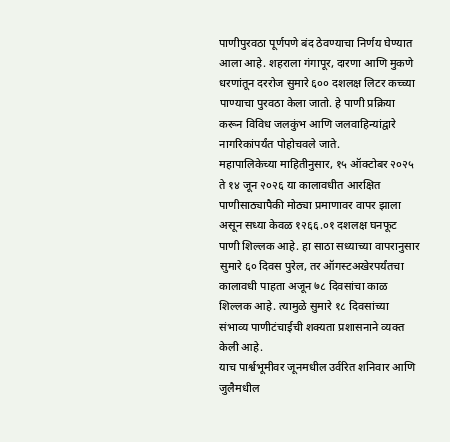पाणीपुरवठा पूर्णपणे बंद ठेवण्याचा निर्णय घेण्यात आला आहे. शहराला गंगापूर, दारणा आणि मुकणे धरणांतून दररोज सुमारे ६०० दशलक्ष लिटर कच्च्या पाण्याचा पुरवठा केला जातो. हे पाणी प्रक्रिया करून विविध जलकुंभ आणि जलवाहिन्यांद्वारे नागरिकांपर्यंत पोहोचवले जाते.
महापालिकेच्या माहितीनुसार, १५ ऑक्टोबर २०२५ ते १४ जून २०२६ या कालावधीत आरक्षित पाणीसाठ्यापैकी मोठ्या प्रमाणावर वापर झाला असून सध्या केवळ १२६६.०१ दशलक्ष घनफूट पाणी शिल्लक आहे. हा साठा सध्याच्या वापरानुसार सुमारे ६० दिवस पुरेल, तर ऑगस्टअखेरपर्यंतचा कालावधी पाहता अजून ७८ दिवसांचा काळ शिल्लक आहे. त्यामुळे सुमारे १८ दिवसांच्या संभाव्य पाणीटंचाईची शक्यता प्रशासनाने व्यक्त केली आहे.
याच पार्श्वभूमीवर जूनमधील उर्वरित शनिवार आणि जुलैमधील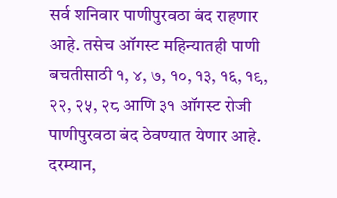सर्व शनिवार पाणीपुरवठा बंद राहणार आहे. तसेच ऑगस्ट महिन्यातही पाणी बचतीसाठी १, ४, ७, १०, १३, १६, १९, २२, २५, २८ आणि ३१ ऑगस्ट रोजी पाणीपुरवठा बंद ठेवण्यात येणार आहे.
दरम्यान,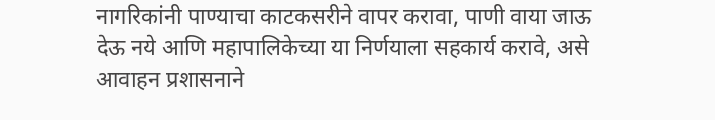नागरिकांनी पाण्याचा काटकसरीने वापर करावा, पाणी वाया जाऊ देऊ नये आणि महापालिकेच्या या निर्णयाला सहकार्य करावे, असे आवाहन प्रशासनाने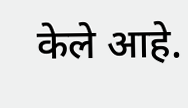केले आहे.